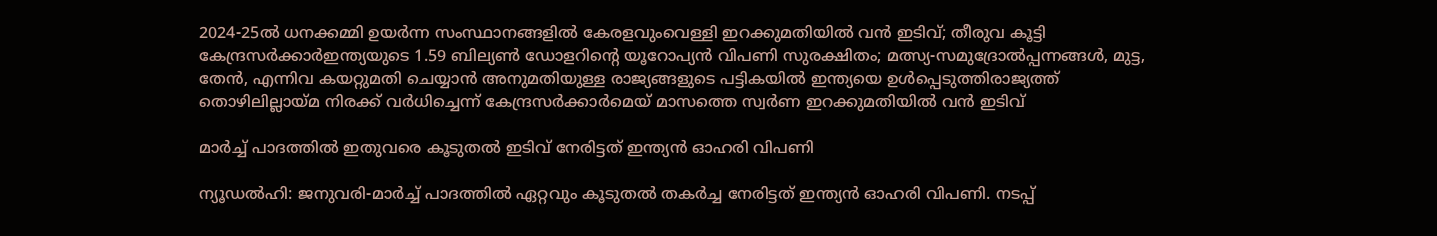2024-25ൽ ധനക്കമ്മി ഉയർന്ന സംസ്ഥാനങ്ങളിൽ കേരളവുംവെള്ളി ഇറക്കുമതിയില്‍ വന്‍ ഇടിവ്; തീരുവ കൂട്ടി കേന്ദ്രസർക്കാർഇന്ത്യയുടെ 1.59 ബില്യൺ ഡോളറിന്റെ യൂറോപ്യൻ വിപണി സുരക്ഷിതം; മത്സ്യ-സമുദ്രോല്‍പ്പന്നങ്ങള്‍, മുട്ട, തേന്‍, എന്നിവ കയറ്റുമതി ചെയ്യാന്‍ അനുമതിയുള്ള രാജ്യങ്ങളുടെ പട്ടികയില്‍ ഇന്ത്യയെ ഉള്‍പ്പെടുത്തിരാജ്യത്ത് തൊഴിലില്ലായ്മ നിരക്ക് വർധിച്ചെന്ന് കേന്ദ്രസർക്കാർമെയ് മാസത്തെ സ്വർണ ഇറക്കുമതിയില്‍ വന്‍ ഇടിവ്

മാര്‍ച്ച് പാദത്തില്‍ ഇതുവരെ കൂടുതല്‍ ഇടിവ് നേരിട്ടത് ഇന്ത്യന്‍ ഓഹരി വിപണി

ന്യൂഡല്‍ഹി: ജനുവരി-മാര്‍ച്ച് പാദത്തില്‍ ഏറ്റവും കൂടുതല്‍ തകര്‍ച്ച നേരിട്ടത് ഇന്ത്യന്‍ ഓഹരി വിപണി. നടപ്പ്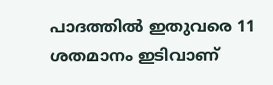പാദത്തില്‍ ഇതുവരെ 11 ശതമാനം ഇടിവാണ്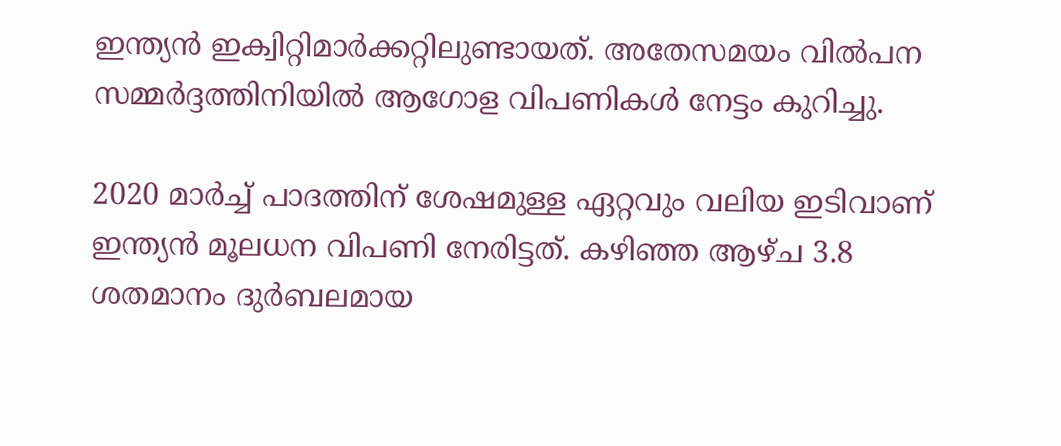ഇന്ത്യന്‍ ഇക്വിറ്റിമാര്‍ക്കറ്റിലുണ്ടായത്. അതേസമയം വില്‍പന സമ്മര്‍ദ്ദത്തിനിയില്‍ ആഗോള വിപണികള്‍ നേട്ടം കുറിച്ചു.

2020 മാര്‍ച്ച് പാദത്തിന് ശേഷമുള്ള ഏറ്റവും വലിയ ഇടിവാണ് ഇന്ത്യന്‍ മൂലധന വിപണി നേരിട്ടത്. കഴിഞ്ഞ ആഴ്ച 3.8 ശതമാനം ദുര്‍ബലമായ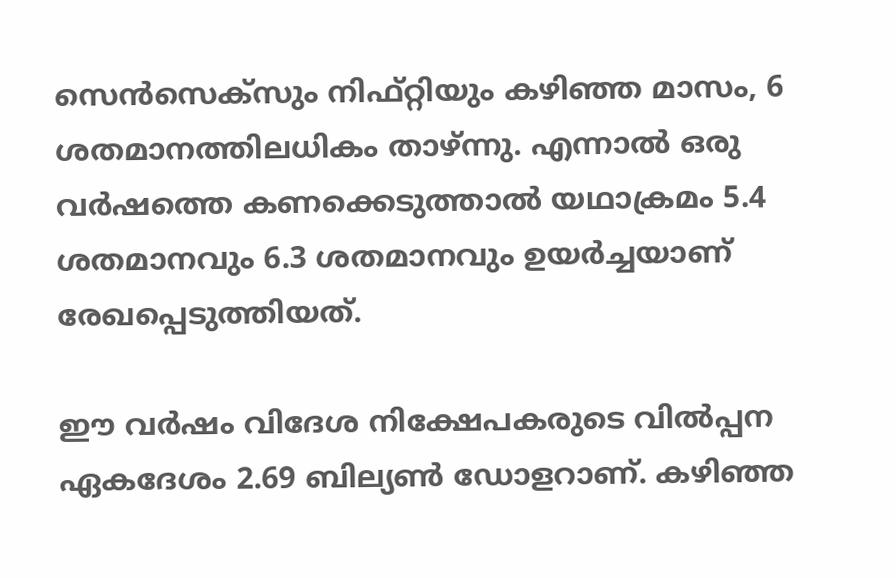സെന്‍സെക്‌സും നിഫ്റ്റിയും കഴിഞ്ഞ മാസം, 6 ശതമാനത്തിലധികം താഴ്ന്നു. എന്നാല്‍ ഒരു വര്‍ഷത്തെ കണക്കെടുത്താല്‍ യഥാക്രമം 5.4 ശതമാനവും 6.3 ശതമാനവും ഉയര്‍ച്ചയാണ് രേഖപ്പെടുത്തിയത്.

ഈ വര്‍ഷം വിദേശ നിക്ഷേപകരുടെ വില്‍പ്പന ഏകദേശം 2.69 ബില്യണ്‍ ഡോളറാണ്. കഴിഞ്ഞ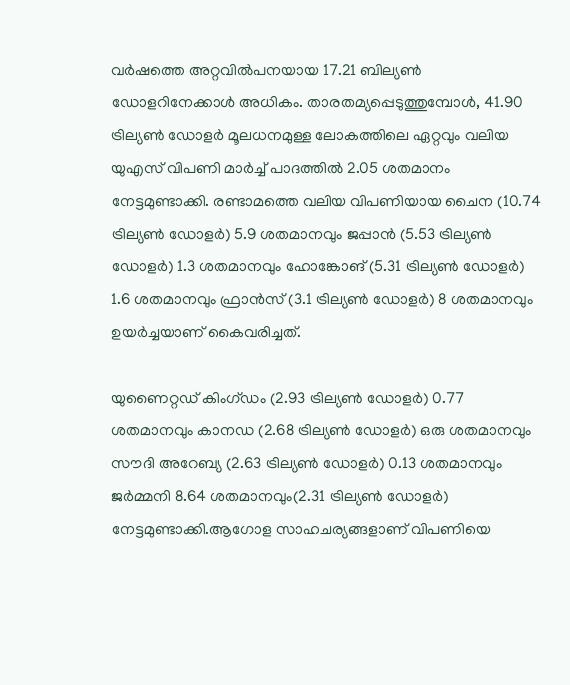വര്‍ഷത്തെ അറ്റവില്‍പനയായ 17.21 ബില്യണ്‍ ഡോളറിനേക്കാള്‍ അധികം. താരതമ്യപ്പെടുത്തുമ്പോള്‍, 41.90 ട്രില്യണ്‍ ഡോളര്‍ മൂലധനമുള്ള ലോകത്തിലെ ഏറ്റവും വലിയ യുഎസ് വിപണി മാര്‍ച്ച് പാദത്തില്‍ 2.05 ശതമാനം നേട്ടമുണ്ടാക്കി. രണ്ടാമത്തെ വലിയ വിപണിയായ ചൈന (10.74 ട്രില്യണ്‍ ഡോളര്‍) 5.9 ശതമാനവും ജപ്പാന്‍ (5.53 ട്രില്യണ്‍ ഡോളര്‍) 1.3 ശതമാനവും ഹോങ്കോങ് (5.31 ട്രില്യണ്‍ ഡോളര്‍) 1.6 ശതമാനവും ഫ്രാന്‍സ് (3.1 ട്രില്യണ്‍ ഡോളര്‍) 8 ശതമാനവും ഉയര്‍ച്ചയാണ് കൈവരിച്ചത്.

യുണൈറ്റഡ് കിംഗ്ഡം (2.93 ട്രില്യണ്‍ ഡോളര്‍) 0.77 ശതമാനവും കാനഡ (2.68 ട്രില്യണ്‍ ഡോളര്‍) ഒരു ശതമാനവും സൗദി അറേബ്യ (2.63 ട്രില്യണ്‍ ഡോളര്‍) 0.13 ശതമാനവും ജര്‍മ്മനി 8.64 ശതമാനവും(2.31 ട്രില്യണ്‍ ഡോളര്‍) നേട്ടമുണ്ടാക്കി.ആഗോള സാഹചര്യങ്ങളാണ് വിപണിയെ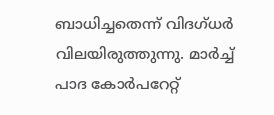ബാധിച്ചതെന്ന് വിദഗ്ധര്‍ വിലയിരുത്തുന്നു. മാര്‍ച്ച് പാദ കോര്‍പറേറ്റ്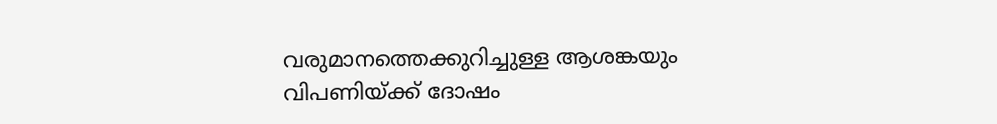വരുമാനത്തെക്കുറിച്ചുള്ള ആശങ്കയും വിപണിയ്ക്ക് ദോഷം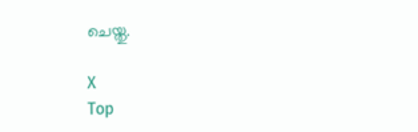ചെയ്തു.

X
Top